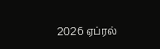2026 ஏப்ரல்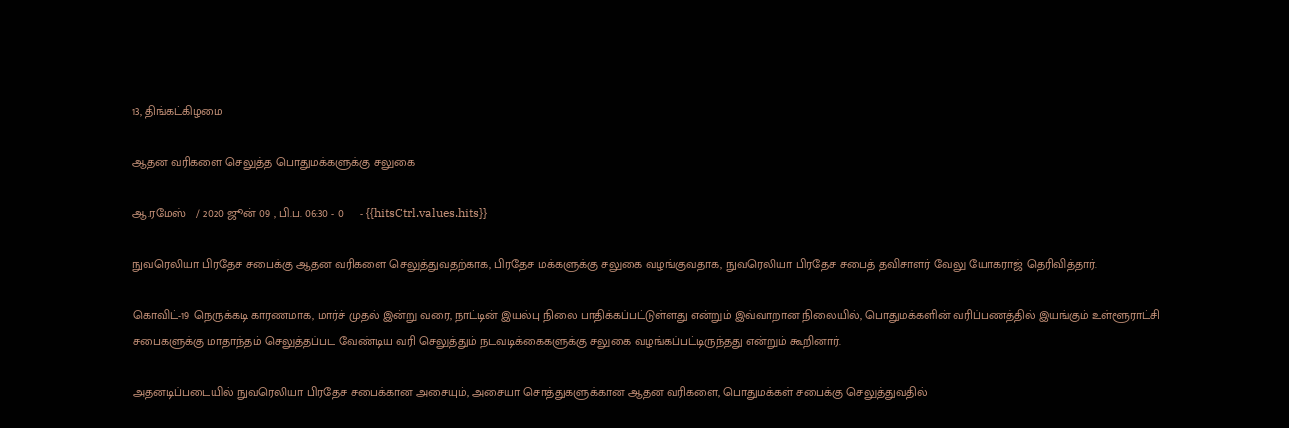13, திங்கட்கிழமை

ஆதன வரிகளை செலுத்த பொதுமக்களுக்கு சலுகை

ஆ.ரமேஸ்   / 2020 ஜூன் 09 , பி.ப. 06:30 - 0     - {{hitsCtrl.values.hits}}

நுவரெலியா பிரதேச சபைக்கு ஆதன வரிகளை செலுத்துவதற்காக, பிரதேச மக்களுக்கு சலுகை வழங்குவதாக, நுவரெலியா பிரதேச சபைத் தவிசாளர் வேலு யோகராஜ் தெரிவித்தார்.

கொவிட்-19 நெருக்கடி காரணமாக, மார்ச் முதல் இன்று வரை, நாட்டின் இயல்பு நிலை பாதிக்கப்பட்டுள்ளது என்றும் இவ்வாறான நிலையில், பொதுமக்களின் வரிப்பணத்தில் இயங்கும் உள்ளூராட்சி சபைகளுக்கு மாதாந்தம் செலுத்தப்பட வேண்டிய வரி செலுத்தும் நடவடிக்கைகளுக்கு சலுகை வழங்கப்பட்டிருந்தது என்றும் கூறினார்.

அதனடிப்படையில் நுவரெலியா பிரதேச சபைக்கான அசையும், அசையா சொத்துகளுக்கான ஆதன வரிகளை, பொதுமக்கள் சபைக்கு செலுத்துவதில்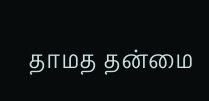தாமத தன்மை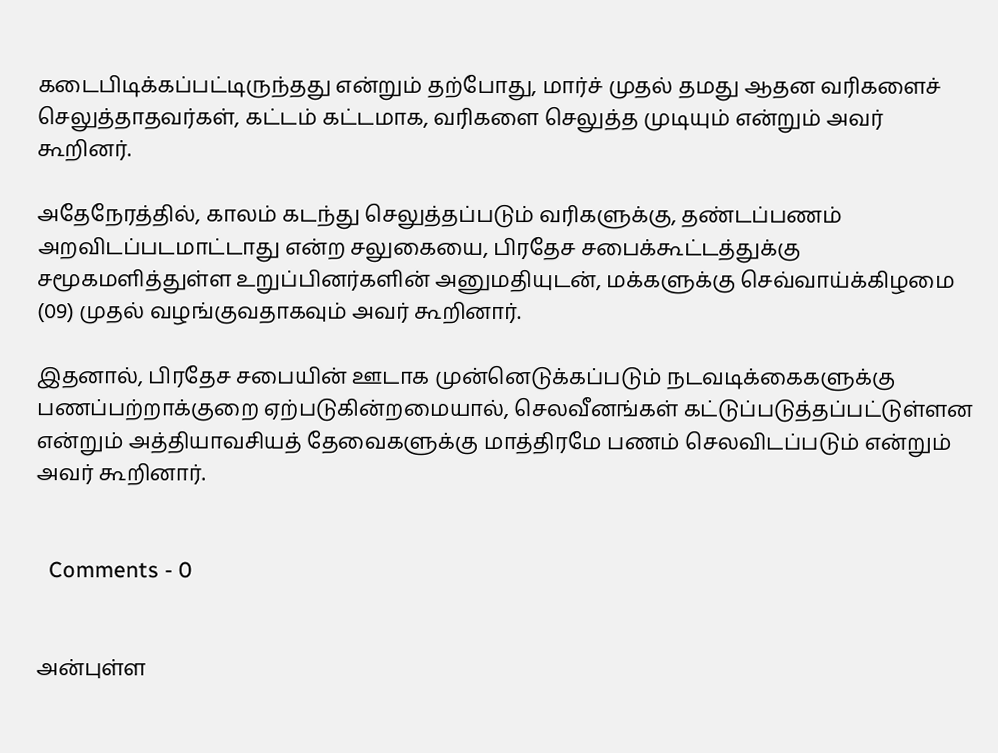கடைபிடிக்கப்பட்டிருந்தது என்றும் தற்போது, மார்ச் முதல் தமது ஆதன வரிகளைச் செலுத்தாதவர்கள், கட்டம் கட்டமாக, வரிகளை செலுத்த முடியும் என்றும் அவர் கூறினர்.

அதேநேரத்தில், காலம் கடந்து செலுத்தப்படும் வரிகளுக்கு, தண்டப்பணம் அறவிடப்படமாட்டாது என்ற சலுகையை, பிரதேச சபைக்கூட்டத்துக்கு சமூகமளித்துள்ள உறுப்பினர்களின் அனுமதியுடன், மக்களுக்கு செவ்வாய்க்கிழமை (09) முதல் வழங்குவதாகவும் அவர் கூறினார்.

இதனால், பிரதேச சபையின் ஊடாக முன்னெடுக்கப்படும் நடவடிக்கைகளுக்கு பணப்பற்றாக்குறை ஏற்படுகின்றமையால், செலவீனங்கள் கட்டுப்படுத்தப்பட்டுள்ளன என்றும் அத்தியாவசியத் தேவைகளுக்கு மாத்திரமே பணம் செலவிடப்படும் என்றும் அவர் கூறினார்.


  Comments - 0


அன்புள்ள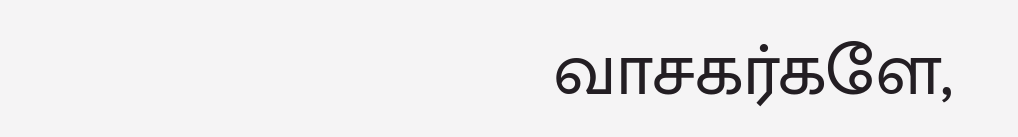வாசகர்களே,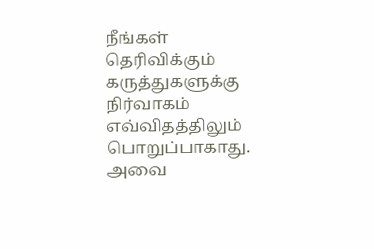நீங்கள் தெரிவிக்கும் கருத்துகளுக்கு நிர்வாகம் எவ்விதத்திலும் பொறுப்பாகாது. அவை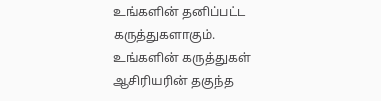உங்களின் தனிப்பட்ட கருத்துகளாகும். உங்களின் கருத்துகள் ஆசிரியரின் தகுந்த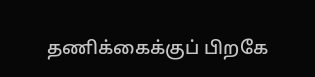தணிக்கைக்குப் பிறகே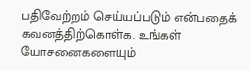பதிவேற்றம் செய்யப்படும் என்பதைக் கவனத்திற்கொள்க. உங்கள் யோசனைகளையும்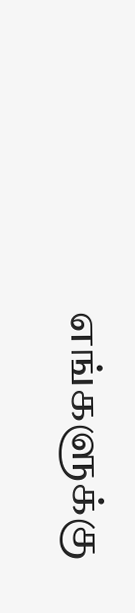எங்களுக்கு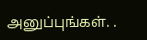அனுப்புங்கள். .